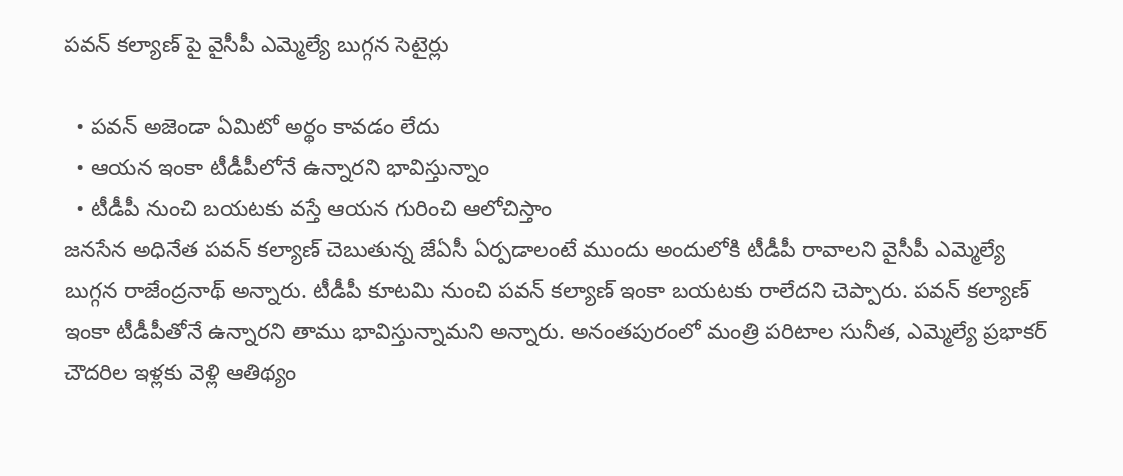పవన్ కల్యాణ్ పై వైసీపీ ఎమ్మెల్యే బుగ్గన సెటైర్లు

  • పవన్ అజెండా ఏమిటో అర్థం కావడం లేదు
  • ఆయన ఇంకా టీడీపీలోనే ఉన్నారని భావిస్తున్నాం
  • టీడీపీ నుంచి బయటకు వస్తే ఆయన గురించి ఆలోచిస్తాం
జనసేన అధినేత పవన్ కల్యాణ్ చెబుతున్న జేఏసీ ఏర్పడాలంటే ముందు అందులోకి టీడీపీ రావాలని వైసీపీ ఎమ్మెల్యే బుగ్గన రాజేంద్రనాథ్ అన్నారు. టీడీపీ కూటమి నుంచి పవన్ కల్యాణ్ ఇంకా బయటకు రాలేదని చెప్పారు. పవన్ కల్యాణ్ ఇంకా టీడీపీతోనే ఉన్నారని తాము భావిస్తున్నామని అన్నారు. అనంతపురంలో మంత్రి పరిటాల సునీత, ఎమ్మెల్యే ప్రభాకర్ చౌదరిల ఇళ్లకు వెళ్లి ఆతిథ్యం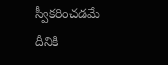స్వీకరించడమే దీనికి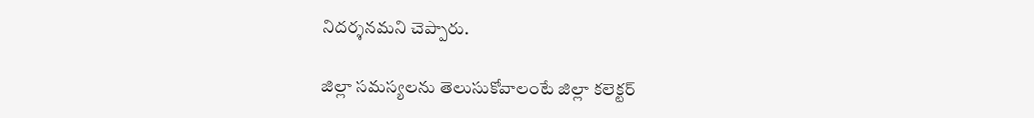నిదర్శనమని చెప్పారు.

జిల్లా సమస్యలను తెలుసుకోవాలంటే జిల్లా కలెక్టర్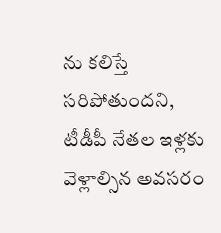ను కలిస్తే సరిపోతుందని, టీడీపీ నేతల ఇళ్లకు వెళ్లాల్సిన అవసరం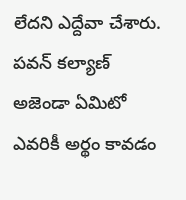లేదని ఎద్దేవా చేశారు. పవన్ కల్యాణ్ అజెండా ఏమిటో ఎవరికీ అర్థం కావడం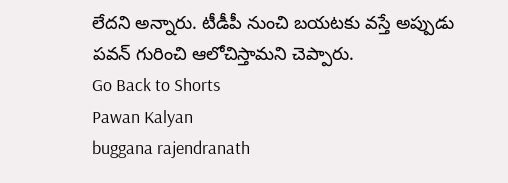లేదని అన్నారు. టీడీపీ నుంచి బయటకు వస్తే అప్పుడు పవన్ గురించి ఆలోచిస్తామని చెప్పారు.
Go Back to Shorts
Pawan Kalyan
buggana rajendranath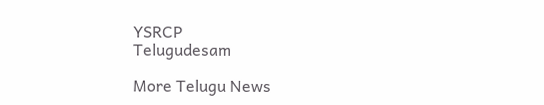YSRCP
Telugudesam

More Telugu News